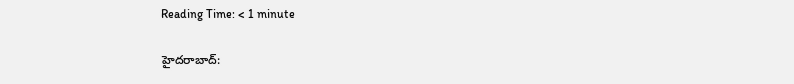Reading Time: < 1 minute

హైదరాబాద్: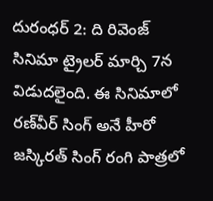దురంధర్ 2: ది రివెంజ్ సినిమా ట్రైలర్ మార్చి 7న విడుదలైంది. ఈ సినిమాలో రణ్‌వీర్ సింగ్ అనే హీరో జస్కిరత్ సింగ్ రంగి పాత్రలో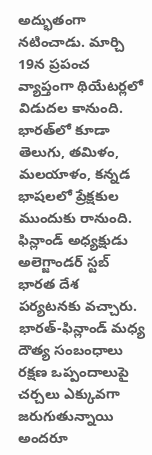అద్భుతంగా నటించాడు. మార్చి 19న ప్రపంచ వ్యాప్తంగా థియేటర్లలో విడుదల కానుంది. భారత్‌లో కూడా తెలుగు, తమిళం, మలయాళం, కన్నడ భాషలలో ప్రేక్షకుల ముందుకు రానుంది. ఫిన్లాండ్ అధ్యక్షుడు అలెగ్జాండర్ స్టబ్ భారత దేశ పర్యటనకు వచ్చారు. భారత్-ఫిన్లాండ్ మధ్య దౌత్య సంబంధాలు రక్షణ ఒప్పందాలుపై చర్చలు ఎక్కువగా జరుగుతున్నాయి అందరూ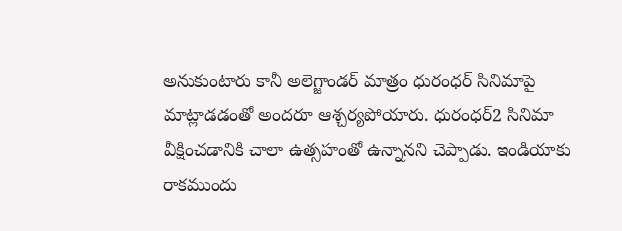అనుకుంటారు కానీ అలెగ్జాండర్ మాత్రం ధురంధర్ సినిమాపై మాట్లాడడంతో అందరూ ఆశ్చర్యపోయారు. ధురంధర్2 సినిమా వీక్షించడానికి చాలా ఉత్సహంతో ఉన్నానని చెప్పాడు. ఇండియాకు రాకముందు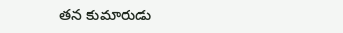తన కుమారుడు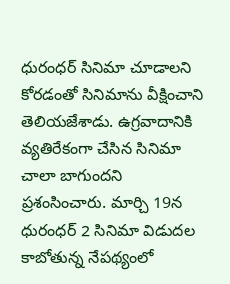ధురంధర్ సినిమా చూడాలని కోరడంతో సినిమాను వీక్షించాని తెలియజేశాడు. ఉగ్రవాదానికి వ్యతిరేకంగా చేసిన సినిమా చాలా బాగుందని ప్రశంసించారు. మార్చి 19న ధురంధర్ 2 సినిమా విడుదల కాబోతున్న నేపథ్యంలో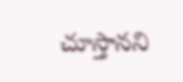చూస్తానని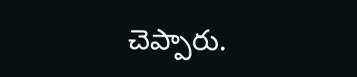చెప్పారు.